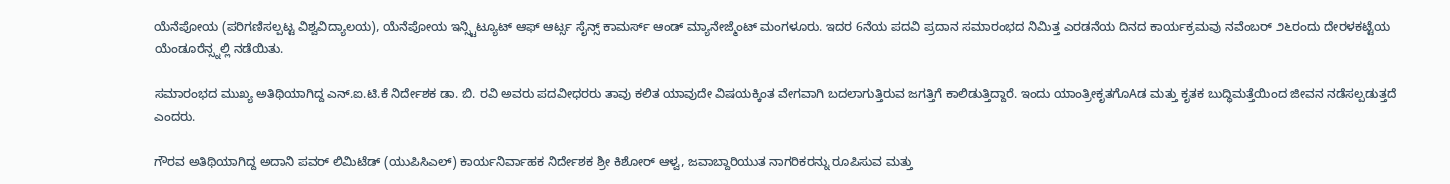ಯೆನೆಪೋಯ (ಪರಿಗಣಿಸಲ್ಪಟ್ಟ ವಿಶ್ವವಿದ್ಯಾಲಯ), ಯೆನೆಪೋಯ ಇನ್ಸ್ಟಿಟ್ಯೂಟ್ ಆಫ್ ಆರ್ಟ್ಸ ಸೈನ್ಸ್ ಕಾಮರ್ಸ್ ಆಂಡ್ ಮ್ಯಾನೇಜ್ಮೆಂಟ್ ಮಂಗಳೂರು. ಇದರ 6ನೆಯ ಪದವಿ ಪ್ರದಾನ ಸಮಾರಂಭದ ನಿಮಿತ್ತ ಎರಡನೆಯ ದಿನದ ಕಾರ್ಯಕ್ರಮವು ನವೆಂಬರ್ ೨೬ರಂದು ದೇರಳಕಟ್ಟೆಯ ಯೆಂಡೂರೆನ್ಸ್ನಲ್ಲಿ ನಡೆಯಿತು.

ಸಮಾರಂಭದ ಮುಖ್ಯ ಅತಿಥಿಯಾಗಿದ್ದ ಎನ್.ಐ.ಟಿ.ಕೆ ನಿರ್ದೇಶಕ ಡಾ. ಬಿ. ರವಿ ಅವರು ಪದವೀಧರರು ತಾವು ಕಲಿತ ಯಾವುದೇ ವಿಷಯಕ್ಕಿಂತ ವೇಗವಾಗಿ ಬದಲಾಗುತ್ತಿರುವ ಜಗತ್ತಿಗೆ ಕಾಲಿಡುತ್ತಿದ್ದಾರೆ. ಇಂದು ಯಾಂತ್ರೀಕೃತಗೊAಡ ಮತ್ತು ಕೃತಕ ಬುದ್ಧಿಮತ್ತೆಯಿಂದ ಜೀವನ ನಡೆಸಲ್ಪಡುತ್ತದೆ ಎಂದರು.

ಗೌರವ ಅತಿಥಿಯಾಗಿದ್ದ ಅದಾನಿ ಪವರ್ ಲಿಮಿಟೆಡ್ (ಯುಪಿಸಿಎಲ್) ಕಾರ್ಯನಿರ್ವಾಹಕ ನಿರ್ದೇಶಕ ಶ್ರೀ ಕಿಶೋರ್ ಆಳ್ವ, ಜವಾಬ್ದಾರಿಯುತ ನಾಗರಿಕರನ್ನು ರೂಪಿಸುವ ಮತ್ತು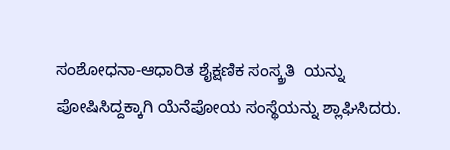ಸಂಶೋಧನಾ-ಆಧಾರಿತ ಶೈಕ್ಷಣಿಕ ಸಂಸ್ಕ್ರತಿ  ಯನ್ನು ಪೋಷಿಸಿದ್ದಕ್ಕಾಗಿ ಯೆನೆಪೋಯ ಸಂಸ್ಥೆಯನ್ನು ಶ್ಲಾಘಿಸಿದರು.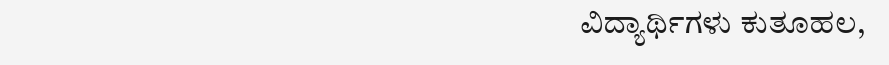ವಿದ್ಯಾರ್ಥಿಗಳು ಕುತೂಹಲ,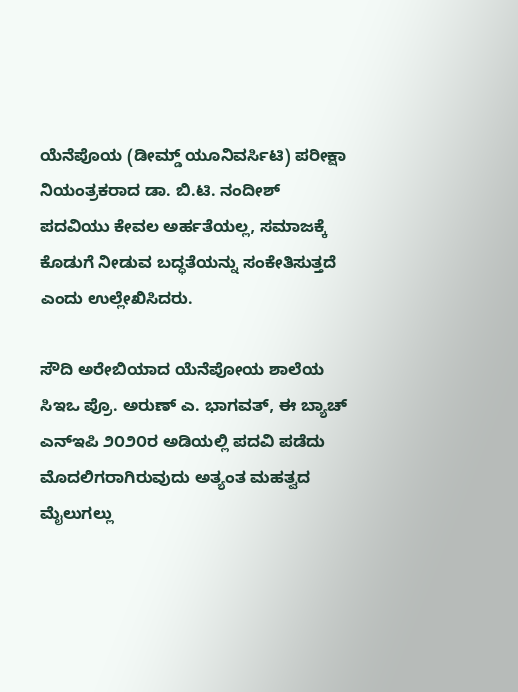ಯೆನೆಪೊಯ (ಡೀಮ್ಡ್ ಯೂನಿವರ್ಸಿಟಿ) ಪರೀಕ್ಷಾ ನಿಯಂತ್ರಕರಾದ ಡಾ. ಬಿ.ಟಿ. ನಂದೀಶ್ ಪದವಿಯು ಕೇವಲ ಅರ್ಹತೆಯಲ್ಲ, ಸಮಾಜಕ್ಕೆ ಕೊಡುಗೆ ನೀಡುವ ಬದ್ಧತೆಯನ್ನು ಸಂಕೇತಿಸುತ್ತದೆ ಎಂದು ಉಲ್ಲೇಖಿಸಿದರು.

ಸೌದಿ ಅರೇಬಿಯಾದ ಯೆನೆಪೋಯ ಶಾಲೆಯ ಸಿಇಒ ಪ್ರೊ. ಅರುಣ್ ಎ. ಭಾಗವತ್, ಈ ಬ್ಯಾಚ್ ಎನ್‌ಇಪಿ ೨೦೨೦ರ ಅಡಿಯಲ್ಲಿ ಪದವಿ ಪಡೆದು ಮೊದಲಿಗರಾಗಿರುವುದು ಅತ್ಯಂತ ಮಹತ್ವದ ಮೈಲುಗಲ್ಲು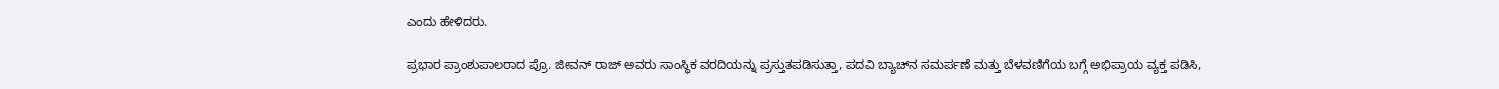ಎಂದು ಹೇಳಿದರು.

ಪ್ರಭಾರ ಪ್ರಾಂಶುಪಾಲರಾದ ಪ್ರೊ. ಜೀವನ್ ರಾಜ್ ಅವರು ಸಾಂಸ್ಥಿಕ ವರದಿಯನ್ನು ಪ್ರಸ್ತುತಪಡಿಸುತ್ತಾ, ಪದವಿ ಬ್ಯಾಚ್‌ನ ಸಮರ್ಪಣೆ ಮತ್ತು ಬೆಳವಣಿಗೆಯ ಬಗ್ಗೆ ಅಭಿಪ್ರಾಯ ವ್ಯಕ್ತ ಪಡಿಸಿ,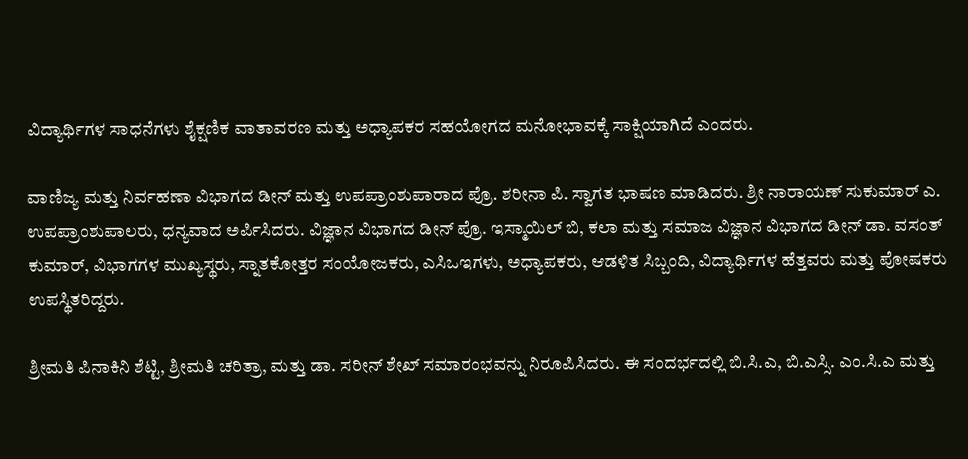ವಿದ್ಯಾರ್ಥಿಗಳ ಸಾಧನೆಗಳು ಶೈಕ್ಷಣಿಕ ವಾತಾವರಣ ಮತ್ತು ಅಧ್ಯಾಪಕರ ಸಹಯೋಗದ ಮನೋಭಾವಕ್ಕೆ ಸಾಕ್ಷಿಯಾಗಿದೆ ಎಂದರು.

ವಾಣಿಜ್ಯ ಮತ್ತು ನಿರ್ವಹಣಾ ವಿಭಾಗದ ಡೀನ್ ಮತ್ತು ಉಪಪ್ರಾಂಶುಪಾರಾದ ಪ್ರೊ. ಶರೀನಾ ಪಿ. ಸ್ವಾಗತ ಭಾಷಣ ಮಾಡಿದರು. ಶ್ರೀ ನಾರಾಯಣ್ ಸುಕುಮಾರ್ ಎ. ಉಪಪ್ರಾಂಶುಪಾಲರು, ಧನ್ಯವಾದ ಅರ್ಪಿಸಿದರು. ವಿಜ್ಞಾನ ವಿಭಾಗದ ಡೀನ್ ಪ್ರೊ. ಇಸ್ಮಾಯಿಲ್ ಬಿ, ಕಲಾ ಮತ್ತು ಸಮಾಜ ವಿಜ್ಞಾನ ವಿಭಾಗದ ಡೀನ್ ಡಾ. ವಸಂತ್ ಕುಮಾರ್, ವಿಭಾಗಗಳ ಮುಖ್ಯಸ್ಥರು, ಸ್ನಾತಕೋತ್ತರ ಸಂಯೋಜಕರು, ಎಸಿಒಇಗಳು, ಅಧ್ಯಾಪಕರು, ಆಡಳಿತ ಸಿಬ್ಬಂದಿ, ವಿದ್ಯಾರ್ಥಿಗಳ ಹೆತ್ತವರು ಮತ್ತು ಪೋಷಕರು ಉಪಸ್ಥಿತರಿದ್ದರು.

ಶ್ರೀಮತಿ ಪಿನಾಕಿನಿ ಶೆಟ್ಟಿ, ಶ್ರೀಮತಿ ಚರಿತ್ರಾ, ಮತ್ತು ಡಾ. ಸರೀನ್ ಶೇಖ್ ಸಮಾರಂಭವನ್ನು ನಿರೂಪಿಸಿದರು. ಈ ಸಂದರ್ಭದಲ್ಲಿ ಬಿ.ಸಿ.ಎ, ಬಿ.ಎಸ್ಸಿ. ಎಂ.ಸಿ.ಎ ಮತ್ತು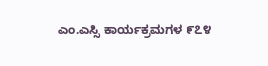ಎಂ.ಎಸ್ಸಿ ಕಾರ್ಯಕ್ರಮಗಳ ೯೭೪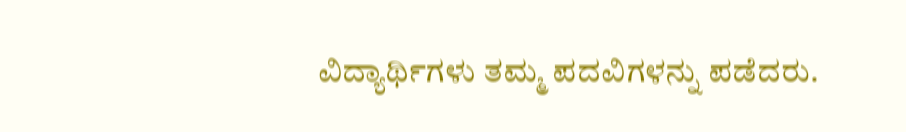ವಿದ್ಯಾರ್ಥಿಗಳು ತಮ್ಮ ಪದವಿಗಳನ್ನು ಪಡೆದರು.